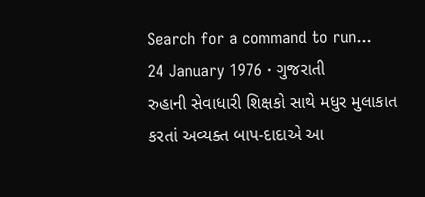Search for a command to run...
24 January 1976 · ગુજરાતી
રુહાની સેવાધારી શિક્ષકો સાથે મધુર મુલાકાત કરતાં અવ્યક્ત બાપ-દાદાએ આ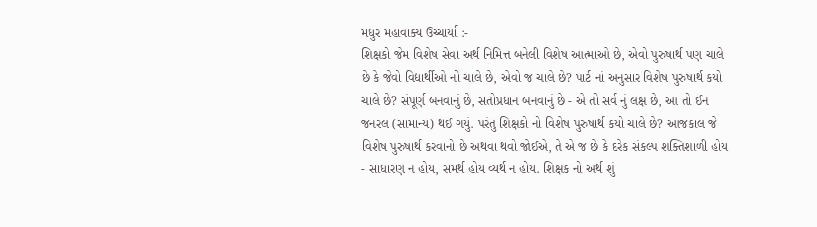મધુર મહાવાક્ય ઉચ્ચાર્યા :-
શિક્ષકો જેમ વિશેષ સેવા અર્થ નિમિત્ત બનેલી વિશેષ આત્માઓ છે, એવો પુરુષાર્થ પણ ચાલે છે કે જેવો વિદ્યાર્થીઓ નો ચાલે છે, એવો જ ચાલે છે? પાર્ટ નાં અનુસાર વિશેષ પુરુષાર્થ કયો ચાલે છે? સંપૂર્ણ બનવાનું છે, સતોપ્રધાન બનવાનું છે - એ તો સર્વ નું લક્ષ છે, આ તો ઈન જનરલ (સામાન્ય) થઈ ગયું. પરંતુ શિક્ષકો નો વિશેષ પુરુષાર્થ કયો ચાલે છે? આજકાલ જે વિશેષ પુરુષાર્થ કરવાનો છે અથવા થવો જોઈએ, તે એ જ છે કે દરેક સંકલ્પ શક્તિશાળી હોય - સાધારણ ન હોય, સમર્થ હોય વ્યર્થ ન હોય. શિક્ષક નો અર્થ શું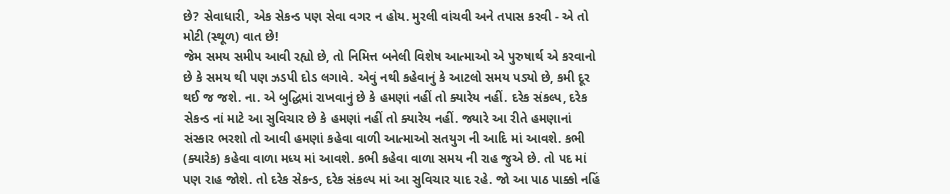છે? સેવાધારી, એક સેકન્ડ પણ સેવા વગર ન હોય. મુરલી વાંચવી અને તપાસ કરવી - એ તો મોટી (સ્થૂળ) વાત છે!
જેમ સમય સમીપ આવી રહ્યો છે, તો નિમિત્ત બનેલી વિશેષ આત્માઓ એ પુરુષાર્થ એ કરવાનો છે કે સમય થી પણ ઝડપી દોડ લગાવે. એવું નથી કહેવાનું કે આટલો સમય પડ્યો છે, કમી દૂર થઈ જ જશે. ના. એ બુદ્ધિમાં રાખવાનું છે કે હમણાં નહીં તો ક્યારેય નહીં. દરેક સંકલ્પ, દરેક સેકન્ડ નાં માટે આ સુવિચાર છે કે હમણાં નહીં તો ક્યારેય નહીં. જ્યારે આ રીતે હમણાનાં સંસ્કાર ભરશો તો આવી હમણાં કહેવા વાળી આત્માઓ સતયુગ ની આદિ માં આવશે. કભી (ક્યારેક) કહેવા વાળા મધ્ય માં આવશે. કભી કહેવા વાળા સમય ની રાહ જુએ છે. તો પદ માં પણ રાહ જોશે. તો દરેક સેકન્ડ, દરેક સંકલ્પ માં આ સુવિચાર યાદ રહે. જો આ પાઠ પાક્કો નહિં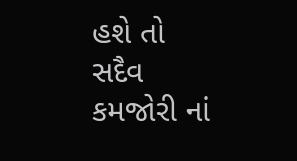હશે તો સદૈવ કમજોરી નાં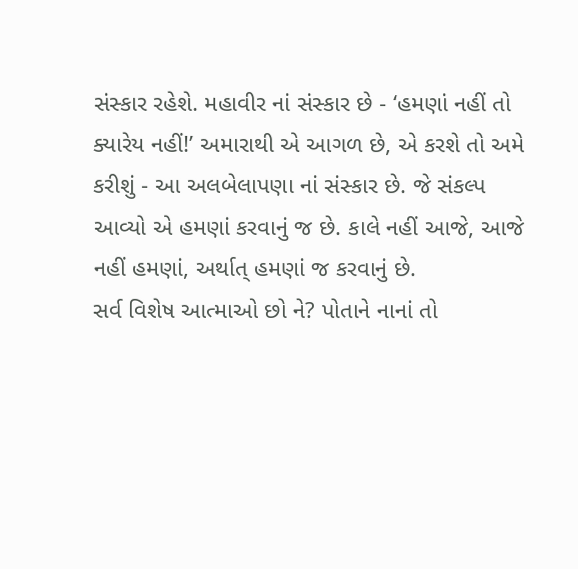સંસ્કાર રહેશે. મહાવીર નાં સંસ્કાર છે - ‘હમણાં નહીં તો ક્યારેય નહીં!’ અમારાથી એ આગળ છે, એ કરશે તો અમે કરીશું - આ અલબેલાપણા નાં સંસ્કાર છે. જે સંકલ્પ આવ્યો એ હમણાં કરવાનું જ છે. કાલે નહીં આજે, આજે નહીં હમણાં, અર્થાત્ હમણાં જ કરવાનું છે.
સર્વ વિશેષ આત્માઓ છો ને? પોતાને નાનાં તો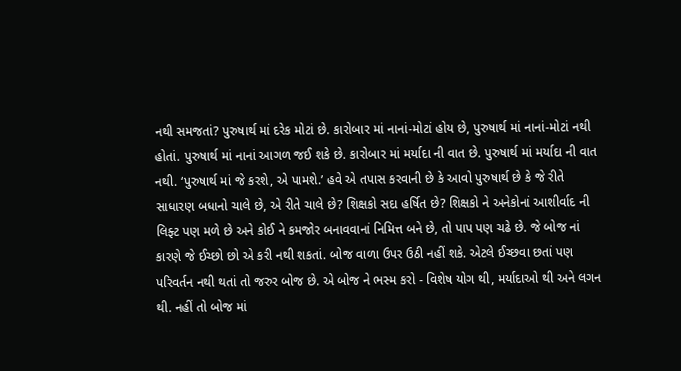નથી સમજતાં? પુરુષાર્થ માં દરેક મોટાં છે. કારોબાર માં નાનાં-મોટાં હોય છે, પુરુષાર્થ માં નાનાં-મોટાં નથી હોતાં. પુરુષાર્થ માં નાનાં આગળ જઈ શકે છે. કારોબાર માં મર્યાદા ની વાત છે. પુરુષાર્થ માં મર્યાદા ની વાત નથી. ‘પુરુષાર્થ માં જે કરશે, એ પામશે.’ હવે એ તપાસ કરવાની છે કે આવો પુરુષાર્થ છે કે જે રીતે સાધારણ બધાનો ચાલે છે, એ રીતે ચાલે છે? શિક્ષકો સદા હર્ષિત છે? શિક્ષકો ને અનેકોનાં આશીર્વાદ ની લિફ્ટ પણ મળે છે અને કોઈ ને કમજોર બનાવવાનાં નિમિત્ત બને છે, તો પાપ પણ ચઢે છે. જે બોજ નાં કારણે જે ઈચ્છો છો એ કરી નથી શકતાં. બોજ વાળા ઉપર ઉઠી નહીં શકે. એટલે ઈચ્છવા છતાં પણ પરિવર્તન નથી થતાં તો જરુર બોજ છે. એ બોજ ને ભસ્મ કરો - વિશેષ યોગ થી, મર્યાદાઓ થી અને લગન થી. નહીં તો બોજ માં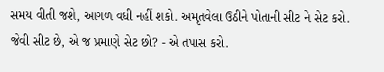સમય વીતી જશે, આગળ વધી નહીં શકો. અમૃતવેલા ઉઠીને પોતાની સીટ ને સેટ કરો. જેવી સીટ છે, એ જ પ્રમાણે સેટ છો? - એ તપાસ કરો.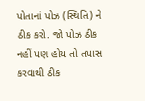પોતાનાં પોઝ (સ્થિતિ) ને ઠીક કરો. જો પોઝ ઠીક નહીં પણ હોય તો તપાસ કરવાથી ઠીક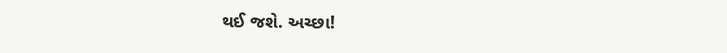થઈ જશે. અચ્છા!